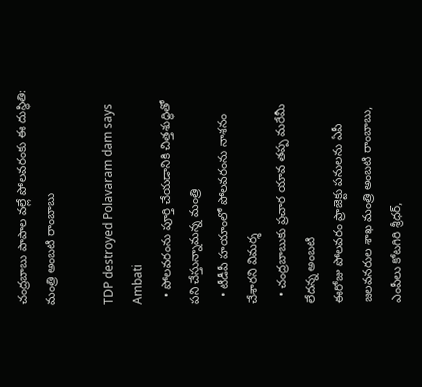చంద్రబాబు పాపాల వల్లే పోలవరంకు ఈ దుస్థితి: మంత్రి అంబటి రాంబాబు

TDP destroyed Polavaram dam says Ambati
  • పోలవరంను పూర్తి చేయడానికి చిత్తశుద్ధితో పని చేస్తున్నామన్న మంత్రి
  • టీడీపీ హయాంలో పోలవరంను నాశనం చేశారని విమర్శ
  • చంద్రబాబుకు ప్రచార యావ తప్ప మరేమీ లేదన్న అంబటి
ఈరోజు పోలవరం ప్రాజెక్టు పనులను ఏపీ జలవనరుల శాఖ మంత్రి అంబటి రాంబాబు, ఎంపీలు కోటగిరి శ్రీధర్,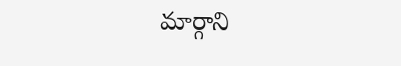మార్గాని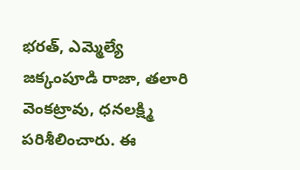భరత్, ఎమ్మెల్యే జక్కంపూడి రాజా, తలారి వెంకట్రావు, ధనలక్ష్మి పరిశీలించారు. ఈ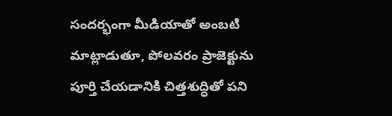సందర్భంగా మీడియాతో అంబటి మాట్లాడుతూ, పోలవరం ప్రాజెక్టును పూర్తి చేయడానికి చిత్తశుద్ధితో పని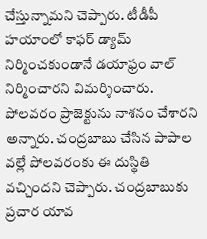చేస్తున్నామని చెప్పారు. టీడీపీ హయాంలో కాఫర్ డ్యామ్ నిర్మించకుండానే డయాఫ్రం వాల్ నిర్మించారని విమర్శించారు. పోలవరం ప్రాజెక్టును నాశనం చేశారని అన్నారు. చంద్రబాబు చేసిన పాపాల వల్లే పోలవరంకు ఈ దుస్థితి వచ్చిందని చెప్పారు. చంద్రబాబుకు ప్రచార యావ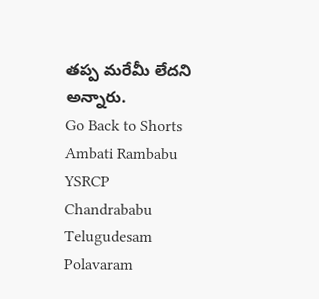తప్ప మరేమీ లేదని అన్నారు.
Go Back to Shorts
Ambati Rambabu
YSRCP
Chandrababu
Telugudesam
Polavaram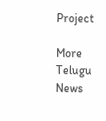Project

More Telugu News